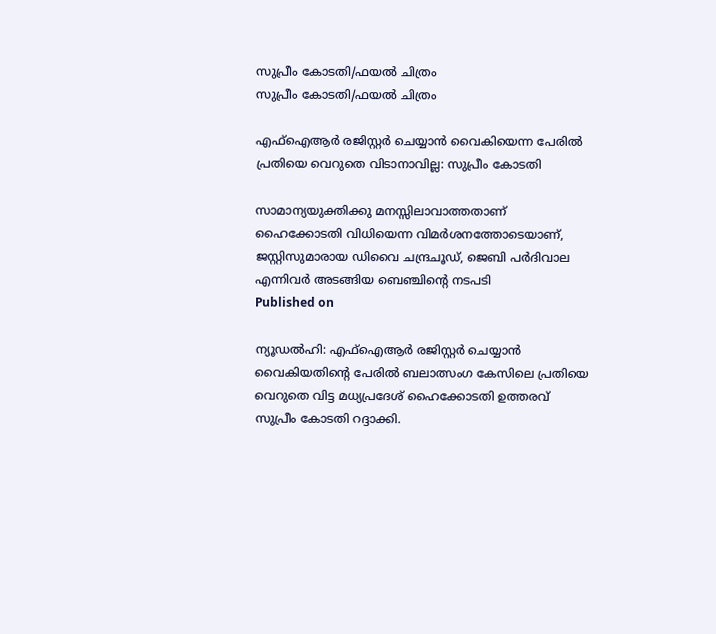സുപ്രീം കോടതി/ഫയല്‍ ചിത്രം
സുപ്രീം കോടതി/ഫയല്‍ ചിത്രം

എഫ്‌ഐആര്‍ രജിസ്റ്റര്‍ ചെയ്യാന്‍ വൈകിയെന്ന പേരില്‍ പ്രതിയെ വെറുതെ വിടാനാവില്ല: സുപ്രീം കോടതി

സാമാന്യയുക്തിക്കു മനസ്സിലാവാത്തതാണ് ഹൈക്കോടതി വിധിയെന്ന വിമര്‍ശനത്തോടെയാണ്, ജസ്റ്റിസുമാരായ ഡിവൈ ചന്ദ്രചൂഡ്, ജെബി പര്‍ദിവാല എന്നിവര്‍ അടങ്ങിയ ബെഞ്ചിന്റെ നടപടി
Published on

ന്യൂഡല്‍ഹി: എഫ്‌ഐആര്‍ രജിസ്റ്റര്‍ ചെയ്യാന്‍ വൈകിയതിന്റെ പേരില്‍ ബലാത്സംഗ കേസിലെ പ്രതിയെ വെറുതെ വിട്ട മധ്യപ്രദേശ് ഹൈക്കോടതി ഉത്തരവ് സുപ്രീം കോടതി റദ്ദാക്കി.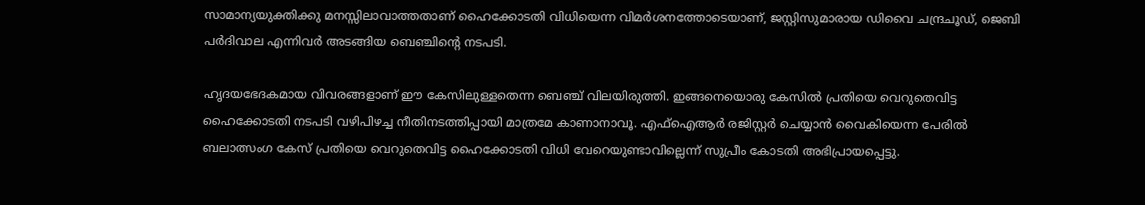സാമാന്യയുക്തിക്കു മനസ്സിലാവാത്തതാണ് ഹൈക്കോടതി വിധിയെന്ന വിമര്‍ശനത്തോടെയാണ്, ജസ്റ്റിസുമാരായ ഡിവൈ ചന്ദ്രചൂഡ്, ജെബി പര്‍ദിവാല എന്നിവര്‍ അടങ്ങിയ ബെഞ്ചിന്റെ നടപടി.

ഹൃദയഭേദകമായ വിവരങ്ങളാണ് ഈ കേസിലുള്ളതെന്ന ബെഞ്ച് വിലയിരുത്തി. ഇങ്ങനെയൊരു കേസില്‍ പ്രതിയെ വെറുതെവിട്ട ഹൈക്കോടതി നടപടി വഴിപിഴച്ച നീതിനടത്തിപ്പായി മാത്രമേ കാണാനാവൂ. എഫ്‌ഐആര്‍ രജിസ്റ്റര്‍ ചെയ്യാന്‍ വൈകിയെന്ന പേരില്‍ ബലാത്സംഗ കേസ് പ്രതിയെ വെറുതെവിട്ട ഹൈക്കോടതി വിധി വേറെയുണ്ടാവില്ലെന്ന് സുപ്രീം കോടതി അഭിപ്രായപ്പെട്ടു.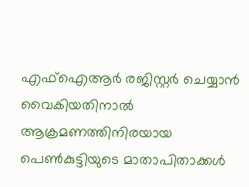എഫ്‌ഐആര്‍ രജിസ്റ്റര്‍ ചെയ്യാന്‍ വൈകിയതിനാല്‍ ആക്രമണത്തിനിരയായ പെണ്‍കുട്ടിയുടെ മാതാപിതാക്കള്‍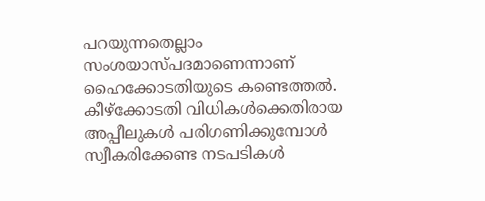പറയുന്നതെല്ലാം സംശയാസ്പദമാണെന്നാണ് ഹൈക്കോടതിയുടെ കണ്ടെത്തല്‍. കീഴ്‌ക്കോടതി വിധികള്‍ക്കെതിരായ അപ്പീലുകള്‍ പരിഗണിക്കുമ്പോള്‍ സ്വീകരിക്കേണ്ട നടപടികള്‍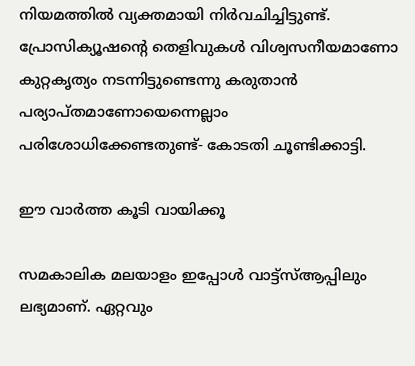നിയമത്തില്‍ വ്യക്തമായി നിര്‍വചിച്ചിട്ടുണ്ട്. പ്രോസിക്യൂഷന്റെ തെളിവുകള്‍ വിശ്വസനീയമാണോ കുറ്റകൃത്യം നടന്നിട്ടുണ്ടെന്നു കരുതാന്‍ പര്യാപ്തമാണോയെന്നെല്ലാം പരിശോധിക്കേണ്ടതുണ്ട്- കോടതി ചൂണ്ടിക്കാട്ടി.

ഈ വാര്‍ത്ത കൂടി വായിക്കൂ

സമകാലിക മലയാളം ഇപ്പോള്‍ വാട്ട്‌സ്ആപ്പിലും ലഭ്യമാണ്. ഏറ്റവും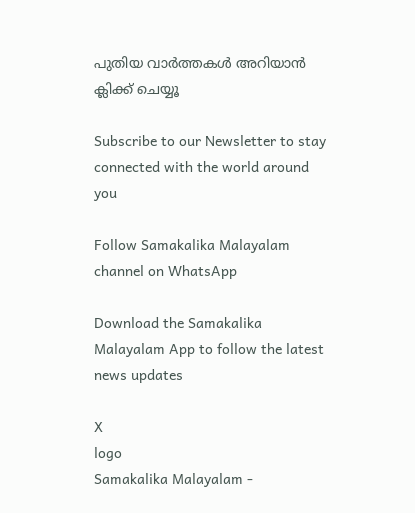പുതിയ വാര്‍ത്തകള്‍ അറിയാന്‍ ക്ലിക്ക് ചെയ്യൂ

Subscribe to our Newsletter to stay connected with the world around you

Follow Samakalika Malayalam channel on WhatsApp

Download the Samakalika Malayalam App to follow the latest news updates

X
logo
Samakalika Malayalam -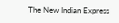The New Indian Express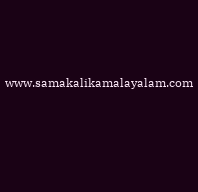www.samakalikamalayalam.com